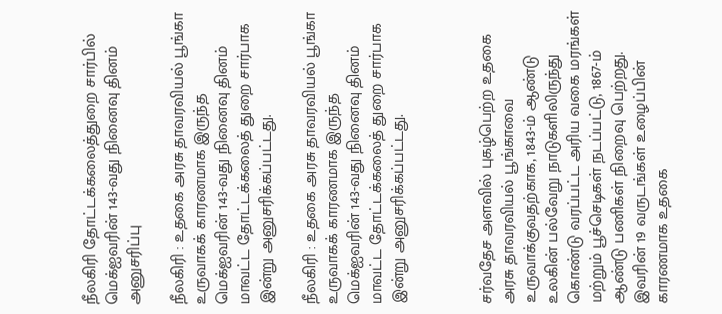நீலகிரி தோட்டக்கலைத்துறை சார்பில் மெக்ஐவரின் 143-வது நினைவு தினம் அனுசரிப்பு

நீலகிரி : உதகை அரசு தாவரவியல் பூங்கா உருவாகக் காரணமாக இருந்த மெக்ஐவரின் 143-வது நினைவு தினம் மாவட்ட தோட்டக்கலைத் துறை சார்பாக இன்று அனுசரிக்கப்பட்டது.

நீலகிரி : உதகை அரசு தாவரவியல் பூங்கா உருவாகக் காரணமாக இருந்த மெக்ஐவரின் 143-வது நினைவு தினம் மாவட்ட தோட்டக்கலைத் துறை சார்பாக இன்று அனுசரிக்கப்பட்டது.



சர்வதேச அளவில் புகழ்பெற்ற உதகை அரசு தாவரவியல் பூங்காவை உருவாக்குவதற்காக, 1843-ம் ஆண்டு உலகின் பல்வேறு நாடுகளிலிருந்து கொண்டு வரப்பட்ட அரிய வகை மரங்கள் மற்றும் பூச்செடிகள் நடப்பட்டு, 1867-ம் ஆண்டு பணிகள் நிறைவு பெற்றது. இவரின் 19 வருடங்கள் உழைப்பின் காரணமாக உதகை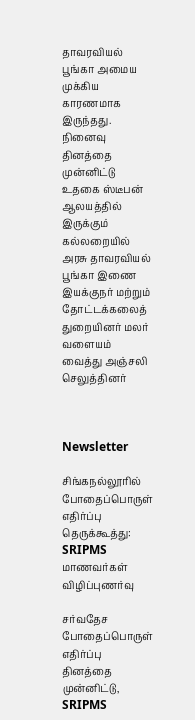தாவரவியல் பூங்கா அமைய முக்கிய காரணமாக இருந்தது. நினைவு தினத்தை முன்னிட்டு உதகை ஸ்டீபன் ஆலயத்தில் இருக்கும் கல்லறையில் அரசு தாவரவியல் பூங்கா இணை இயக்குநர் மற்றும் தோட்டக்கலைத் துறையினர் மலர் வளையம் வைத்து அஞ்சலி செலுத்தினர்



Newsletter

சிங்கநல்லூரில் போதைப்பொருள் எதிர்ப்பு தெருக்கூத்து: SRIPMS மாணவர்கள் விழிப்புணர்வு

சர்வதேச போதைப்பொருள் எதிர்ப்பு தினத்தை முன்னிட்டு, SRIPMS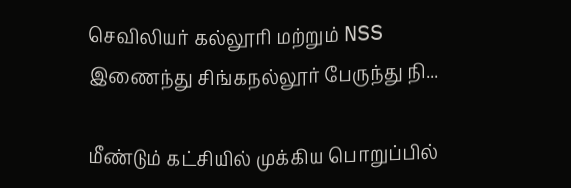செவிலியர் கல்லூரி மற்றும் NSS இணைந்து சிங்கநல்லூர் பேருந்து நி...

மீண்டும் கட்சியில் முக்கிய பொறுப்பில்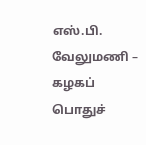எஸ்.பி. வேலுமணி – கழகப் பொதுச்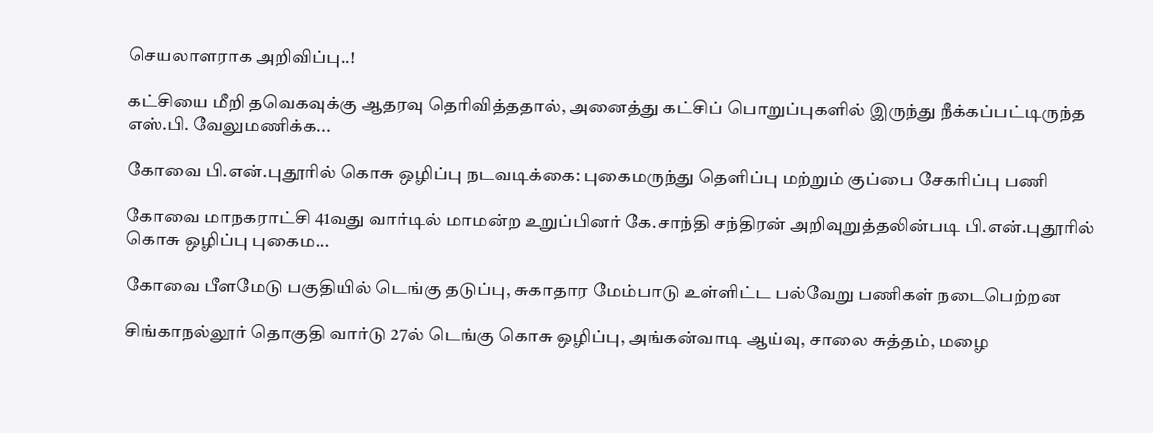செயலாளராக அறிவிப்பு..!

கட்சியை மீறி தவெகவுக்கு ஆதரவு தெரிவித்ததால், அனைத்து கட்சிப் பொறுப்புகளில் இருந்து நீக்கப்பட்டிருந்த எஸ்.பி. வேலுமணிக்க...

கோவை பி.என்.புதூரில் கொசு ஒழிப்பு நடவடிக்கை: புகைமருந்து தெளிப்பு மற்றும் குப்பை சேகரிப்பு பணி

கோவை மாநகராட்சி 41வது வார்டில் மாமன்ற உறுப்பினர் கே.சாந்தி சந்திரன் அறிவுறுத்தலின்படி பி.என்.புதூரில் கொசு ஒழிப்பு புகைம...

கோவை பீளமேடு பகுதியில் டெங்கு தடுப்பு, சுகாதார மேம்பாடு உள்ளிட்ட பல்வேறு பணிகள் நடைபெற்றன

சிங்காநல்லூர் தொகுதி வார்டு 27ல் டெங்கு கொசு ஒழிப்பு, அங்கன்வாடி ஆய்வு, சாலை சுத்தம், மழை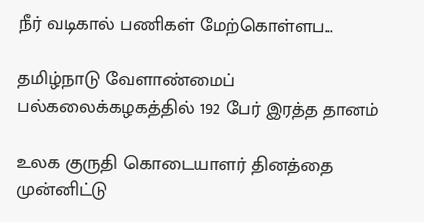நீர் வடிகால் பணிகள் மேற்கொள்ளப...

தமிழ்நாடு வேளாண்மைப் பல்கலைக்கழகத்தில் 192 பேர் இரத்த தானம்

உலக குருதி கொடையாளர் தினத்தை முன்னிட்டு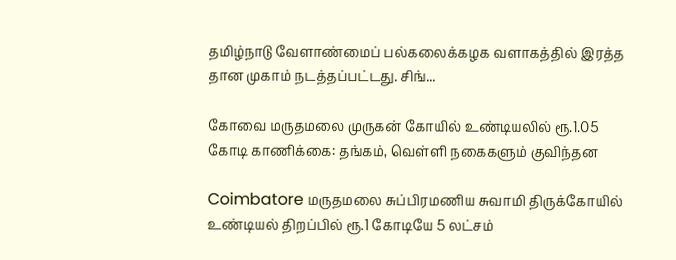தமிழ்நாடு வேளாண்மைப் பல்கலைக்கழக வளாகத்தில் இரத்த தான முகாம் நடத்தப்பட்டது. சிங்...

கோவை மருதமலை முருகன் கோயில் உண்டியலில் ரூ.1.05 கோடி காணிக்கை: தங்கம், வெள்ளி நகைகளும் குவிந்தன

Coimbatore மருதமலை சுப்பிரமணிய சுவாமி திருக்கோயில் உண்டியல் திறப்பில் ரூ.1 கோடியே 5 லட்சம்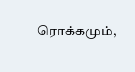ரொக்கமும்,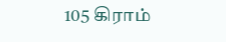105 கிராம்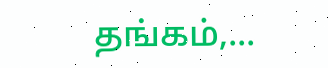தங்கம்,...